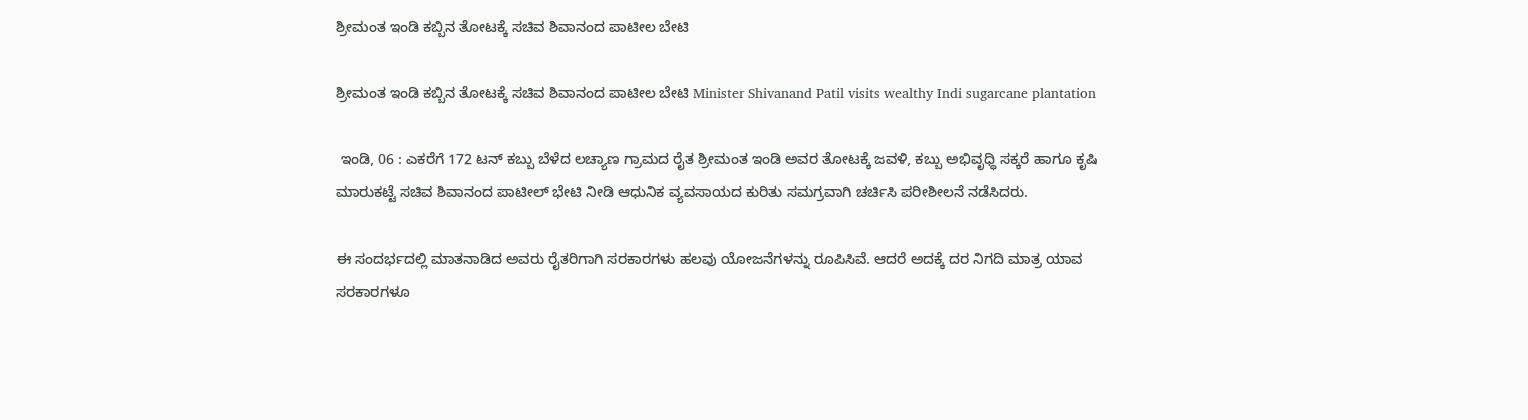ಶ್ರೀಮಂತ ಇಂಡಿ ಕಬ್ಬಿನ ತೋಟಕ್ಕೆ ಸಚಿವ ಶಿವಾನಂದ ಪಾಟೀಲ ಬೇಟಿ

ಶ್ರೀಮಂತ ಇಂಡಿ ಕಬ್ಬಿನ ತೋಟಕ್ಕೆ ಸಚಿವ ಶಿವಾನಂದ ಪಾಟೀಲ ಬೇಟಿ Minister Shivanand Patil visits wealthy Indi sugarcane plantation

 ಇಂಡಿ, 06 : ಎಕರೆಗೆ 172 ಟನ್ ಕಬ್ಬು ಬೆಳೆದ ಲಚ್ಯಾಣ ಗ್ರಾಮದ ರೈತ ಶ್ರೀಮಂತ ಇಂಡಿ ಅವರ ತೋಟಕ್ಕೆ ಜವಳಿ, ಕಬ್ಬು ಅಭಿವೃಧ್ಧಿ ಸಕ್ಕರೆ ಹಾಗೂ ಕೃಷಿ ಮಾರುಕಟ್ಟೆ ಸಚಿವ ಶಿವಾನಂದ ಪಾಟೀಲ್ ಭೇಟಿ ನೀಡಿ ಆಧುನಿಕ ವ್ಯವಸಾಯದ ಕುರಿತು ಸಮಗ್ರವಾಗಿ ಚರ್ಚಿಸಿ ಪರೀಶೀಲನೆ ನಡೆಸಿದರು.

ಈ ಸಂದರ್ಭದಲ್ಲಿ ಮಾತನಾಡಿದ ಅವರು ರೈತರಿಗಾಗಿ ಸರಕಾರಗಳು ಹಲವು ಯೋಜನೆಗಳನ್ನು ರೂಪಿಸಿವೆ. ಆದರೆ ಅದಕ್ಕೆ ದರ ನಿಗದಿ ಮಾತ್ರ ಯಾವ ಸರಕಾರಗಳೂ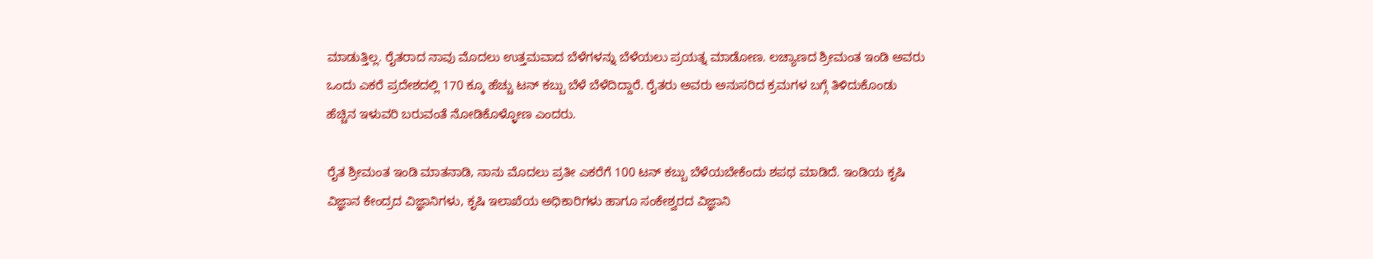ಮಾಡುತ್ತಿಲ್ಲ. ರೈತರಾದ ನಾವು ಮೊದಲು ಉತ್ತಮವಾದ ಬೆಳೆಗಳನ್ನು ಬೆಳೆಯಲು ಪ್ರಯತ್ನ ಮಾಡೋಣ. ಲಚ್ಯಾಣದ ಶ್ರೀಮಂತ ಇಂಡಿ ಅವರು ಒಂದು ಎಕರೆ ಪ್ರದೇಶದಲ್ಲಿ 170 ಕ್ಕೂ ಹೆಚ್ಚು ಟನ್ ಕಬ್ಬು ಬೆಳೆ ಬೆಳೆದಿದ್ದಾರೆ. ರೈತರು ಅವರು ಅನುಸರಿದ ಕ್ರಮಗಳ ಬಗ್ಗೆ ತಿಳಿದುಕೊಂಡು ಹೆಚ್ಚಿನ ಇಳುವರಿ ಬರುವಂತೆ ನೋಡಿಕೊಳ್ಳೋಣ ಎಂದರು.

ರೈತ ಶ್ರೀಮಂತ ಇಂಡಿ ಮಾತನಾಡಿ, ನಾನು ಮೊದಲು ಪ್ರತೀ ಎಕರೆಗೆ 100 ಟನ್ ಕಬ್ಬು ಬೆಳೆಯಬೇಕೆಂದು ಶಪಥ ಮಾಡಿದೆ. ಇಂಡಿಯ ಕೃಷಿ ವಿಜ್ಞಾನ ಕೇಂದ್ರದ ವಿಜ್ಞಾನಿಗಳು, ಕೃಷಿ ಇಲಾಖೆಯ ಅಧಿಕಾರಿಗಳು ಹಾಗೂ ಸಂಕೇಶ್ವರದ ವಿಜ್ಞಾನಿ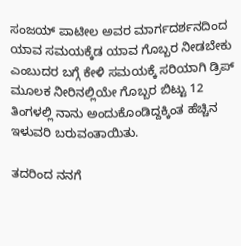ಸಂಜಯ್ ಪಾಟೀಲ ಅವರ ಮಾರ್ಗದರ್ಶನದಿಂದ ಯಾವ ಸಮಯಕ್ಕೆಡ ಯಾವ ಗೊಬ್ಬರ ನೀಡಬೇಕು ಎಂಬುದರ ಬಗ್ಗೆ ಕೇಳಿ ಸಮಯಕ್ಕೆ ಸರಿಯಾಗಿ ಡ್ರಿಪ್ ಮೂಲಕ ನೀರಿನಲ್ಲಿಯೇ ಗೊಬ್ಬರ ಬಿಟ್ಟು 12 ತಿಂಗಳಲ್ಲಿ ನಾನು ಅಂದುಕೊಂಡಿದ್ದಕ್ಕಿಂತ ಹೆಚ್ಚಿನ ಇಳುವರಿ ಬರುವಂತಾಯಿತು.

ತದರಿಂದ ನನಗೆ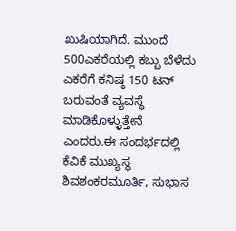ಖುಷಿಯಾಗಿದೆ. ಮುಂದೆ 500ಎಕರೆಯಲ್ಲಿ ಕಬ್ಬು ಬೆಳೆದು ಎಕರೆಗೆ ಕನಿಷ್ಠ 150 ಟನ್ ಬರುವಂತೆ ವ್ಯವಸ್ಥೆ ಮಾಡಿಕೊಳ್ಳುತ್ತೇನೆ ಎಂದರು.ಈ ಸಂದರ್ಭದಲ್ಲಿ ಕೆವಿಕೆ ಮುಖ್ಯಸ್ಥ ಶಿವಶಂಕರಮೂರ್ತಿ, ಸುಭಾಸ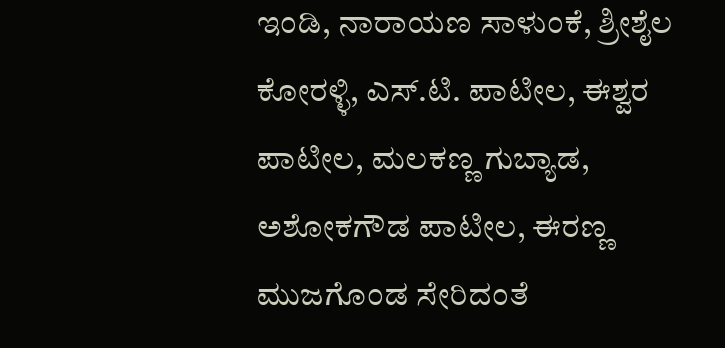ಇಂಡಿ, ನಾರಾಯಣ ಸಾಳುಂಕೆ, ಶ್ರೀಶೈಲ ಕೋರಳ್ಳಿ, ಎಸ್‌.ಟಿ. ಪಾಟೀಲ, ಈಶ್ವರ ಪಾಟೀಲ, ಮಲಕಣ್ಣ ಗುಬ್ಯಾಡ, ಅಶೋಕಗೌಡ ಪಾಟೀಲ, ಈರಣ್ಣ ಮುಜಗೊಂಡ ಸೇರಿದಂತೆ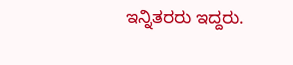ಇನ್ನಿತರರು ಇದ್ದರು.